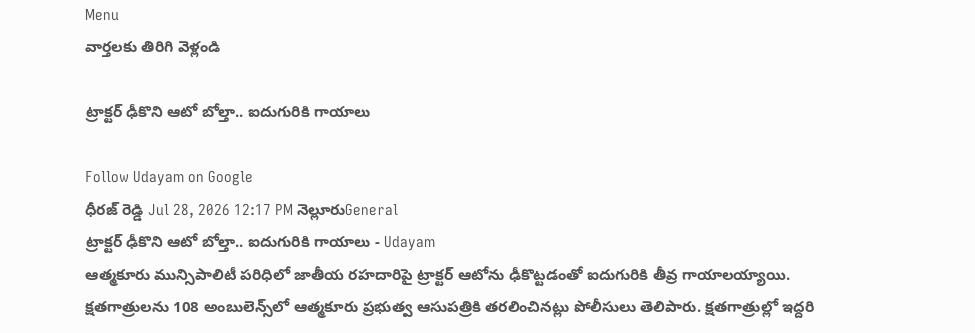Menu
వార్తలకు తిరిగి వెళ్లండి

ట్రాక్టర్‌ ఢీకొని ఆటో బోల్తా.. ఐదుగురికి గాయాలు

Follow Udayam on Google
ధీరజ్ రెడ్డి Jul 28, 2026 12:17 PM నెల్లూరుGeneral
ట్రాక్టర్‌ ఢీకొని ఆటో బోల్తా.. ఐదుగురికి గాయాలు - Udayam
ఆత్మకూరు మున్సిపాలిటీ పరిధిలో జాతీయ రహదారిపై ట్రాక్టర్‌ ఆటోను ఢీకొట్టడంతో ఐదుగురికి తీవ్ర గాయాలయ్యాయి. క్షతగాత్రులను 108 అంబులెన్స్‌లో ఆత్మకూరు ప్రభుత్వ ఆసుపత్రికి తరలించినట్లు పోలీసులు తెలిపారు. క్షతగాత్రుల్లో ఇద్దరి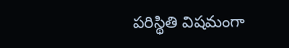పరిస్థితి విషమంగా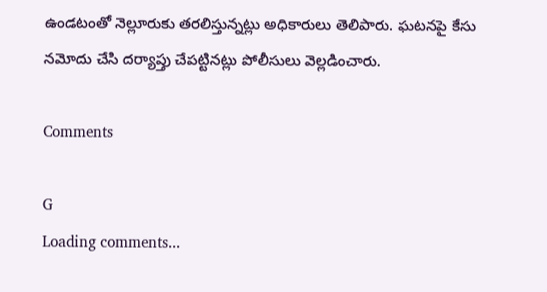ఉండటంతో నెల్లూరుకు తరలిస్తున్నట్లు అధికారులు తెలిపారు. ఘటనపై కేసు నమోదు చేసి దర్యాప్తు చేపట్టినట్లు పోలీసులు వెల్లడించారు.

Comments

G
Loading comments...